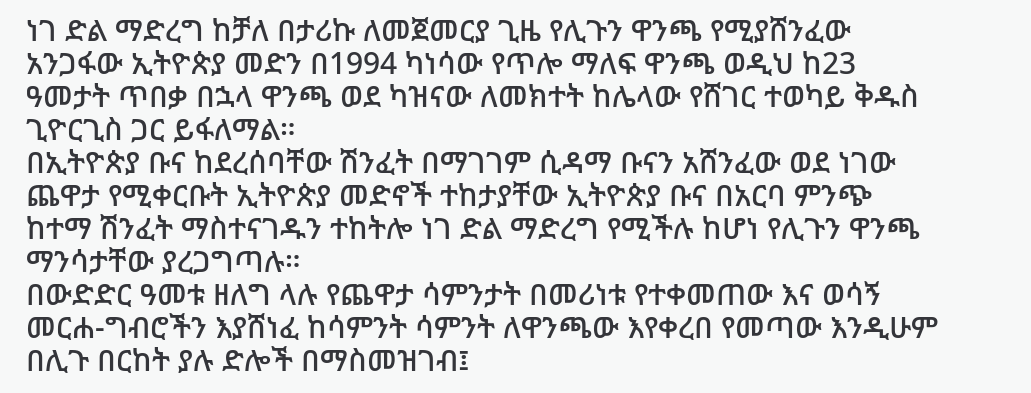ነገ ድል ማድረግ ከቻለ በታሪኩ ለመጀመርያ ጊዜ የሊጉን ዋንጫ የሚያሸንፈው አንጋፋው ኢትዮጵያ መድን በ1994 ካነሳው የጥሎ ማለፍ ዋንጫ ወዲህ ከ23 ዓመታት ጥበቃ በኋላ ዋንጫ ወደ ካዝናው ለመክተት ከሌላው የሸገር ተወካይ ቅዱስ ጊዮርጊስ ጋር ይፋለማል።
በኢትዮጵያ ቡና ከደረሰባቸው ሽንፈት በማገገም ሲዳማ ቡናን አሸንፈው ወደ ነገው ጨዋታ የሚቀርቡት ኢትዮጵያ መድኖች ተከታያቸው ኢትዮጵያ ቡና በአርባ ምንጭ ከተማ ሽንፈት ማስተናገዱን ተከትሎ ነገ ድል ማድረግ የሚችሉ ከሆነ የሊጉን ዋንጫ ማንሳታቸው ያረጋግጣሉ።
በውድድር ዓመቱ ዘለግ ላሉ የጨዋታ ሳምንታት በመሪነቱ የተቀመጠው እና ወሳኝ መርሐ-ግብሮችን እያሸነፈ ከሳምንት ሳምንት ለዋንጫው እየቀረበ የመጣው እንዲሁም በሊጉ በርከት ያሉ ድሎች በማስመዝገብ፤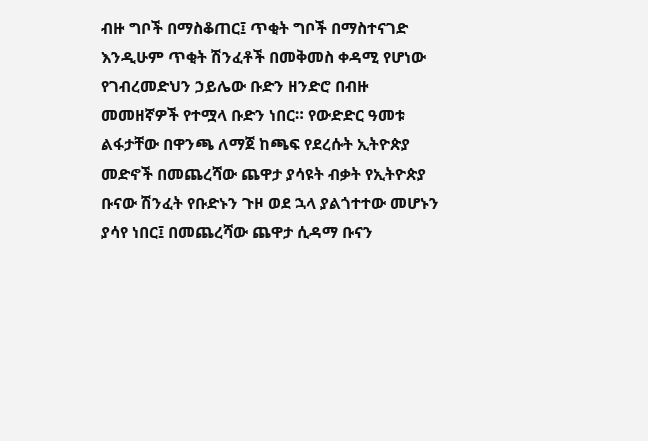ብዙ ግቦች በማስቆጠር፤ ጥቂት ግቦች በማስተናገድ እንዲሁም ጥቂት ሽንፈቶች በመቅመስ ቀዳሚ የሆነው የገብረመድህን ኃይሌው ቡድን ዘንድሮ በብዙ መመዘኛዎች የተሟላ ቡድን ነበር። የውድድር ዓመቱ ልፋታቸው በዋንጫ ለማጀ ከጫፍ የደረሱት ኢትዮጵያ መድኖች በመጨረሻው ጨዋታ ያሳዩት ብቃት የኢትዮጵያ ቡናው ሽንፈት የቡድኑን ጉዞ ወደ ኋላ ያልጎተተው መሆኑን ያሳየ ነበር፤ በመጨረሻው ጨዋታ ሲዳማ ቡናን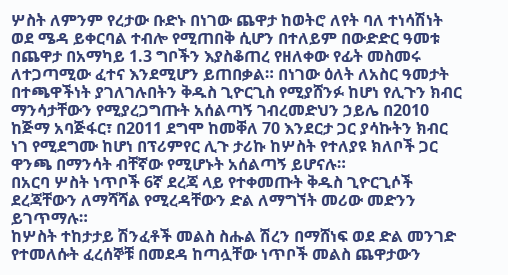ሦስት ለምንም የረታው ቡድኑ በነገው ጨዋታ ከወትሮ ለየት ባለ ተነሳሽነት ወደ ሜዳ ይቀርባል ተብሎ የሚጠበቅ ሲሆን በተለይም በውድድር ዓመቱ በጨዋታ በአማካይ 1.3 ግቦችን እያስቆጠረ የዘለቀው የፊት መስመሩ ለተጋጣሚው ፈተና እንደሚሆን ይጠበቃል። በነገው ዕለት ለአስር ዓመታት በተጫዋችነት ያገለገሉበትን ቅዱስ ጊዮርጊስ የሚያሸንፉ ከሆነ የሊጉን ክብር ማንሳታቸውን የሚያረጋግጡት አሰልጣኝ ገብረመድህን ኃይሌ በ2010 ከጅማ አባጅፋር፣ በ2011 ደግሞ ከመቐለ 70 እንደርታ ጋር ያሳኩትን ክብር ነገ የሚደግሙ ከሆነ በፕሪምየር ሊጉ ታሪኩ ከሦስት የተለያዩ ክለቦች ጋር ዋንጫ በማንሳት ብቸኛው የሚሆኑት አሰልጣኝ ይሆናሉ።
በአርባ ሦስት ነጥቦች 6ኛ ደረጃ ላይ የተቀመጡት ቅዱስ ጊዮርጊሶች ደረጃቸውን ለማሻሻል የሚረዳቸውን ድል ለማግኘት መሪው መድንን ይገጥማሉ።
ከሦስት ተከታታይ ሽንፈቶች መልስ ስሑል ሽረን በማሸነፍ ወደ ድል መንገድ የተመለሱት ፈረሰኞቹ በመደዳ ከጣሏቸው ነጥቦች መልስ ጨዋታውን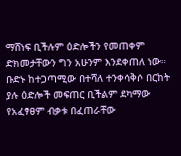ማሸነፍ ቢችሉም ዕድሎችን የመጠቀም ድክመታቸውን ግን አሁንም እንደቀጠለ ነው። ቡድኑ ከተጋጣሚው በተሻለ ተንቀሳቅሶ በርከት ያሉ ዕድሎች መፍጠር ቢችልም ደካማው የአፈፃፀም ብቃቱ በፈጠራቸው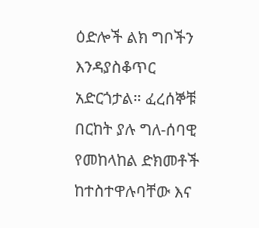ዕድሎች ልክ ግቦችን እንዳያስቆጥር አድርጎታል። ፈረሰኞቹ በርከት ያሉ ግለ-ሰባዊ የመከላከል ድክመቶች ከተስተዋሉባቸው እና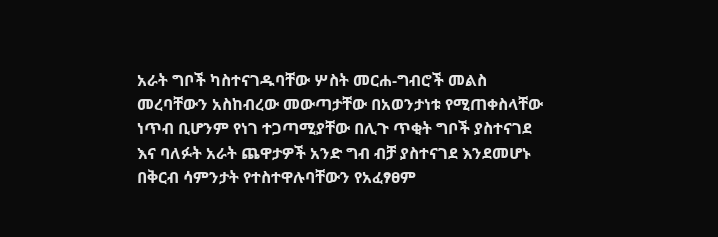አራት ግቦች ካስተናገዱባቸው ሦስት መርሐ-ግብሮች መልስ መረባቸውን አስከብረው መውጣታቸው በአወንታነቱ የሚጠቀስላቸው ነጥብ ቢሆንም የነገ ተጋጣሚያቸው በሊጉ ጥቂት ግቦች ያስተናገደ እና ባለፉት አራት ጨዋታዎች አንድ ግብ ብቻ ያስተናገደ እንደመሆኑ በቅርብ ሳምንታት የተስተዋሉባቸውን የአፈፃፀም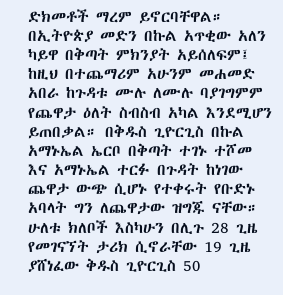ድክመቶች ማረም ይኖርባቸዋል።
በኢትዮጵያ መድን በኩል አጥቂው አለን ካይዋ በቅጣት ምክንያት አይሰለፍም፤ ከዚህ በተጨማሪም አሁንም መሐመድ አበራ ከጉዳቱ ሙሉ ለሙሉ ባያገግምም የጨዋታ ዕለት ስብስብ አካል እንደሚሆን ይጠበቃል። በቅዱስ ጊዮርጊስ በኩል አማኑኤል ኤርቦ በቅጣት ተገኑ ተሾመ እና አማኑኤል ተርፉ በጉዳት ከነገው ጨዋታ ውጭ ሲሆኑ የተቀሩት የቡድኑ አባላት ግን ለጨዋታው ዝግጁ ናቸው።
ሁለቱ ክለቦች እስካሁን በሊጉ 28 ጊዜ የመገናኘት ታሪክ ሲኖራቸው 19 ጊዜ ያሸነፈው ቅዱስ ጊዮርጊስ 50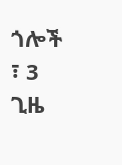ጎሎች ፣ 3 ጊዜ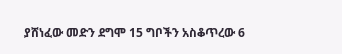ያሸነፈው መድን ደግሞ 15 ግቦችን አስቆጥረው 6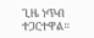ጊዜ ነጥብ ተጋርተዋል።